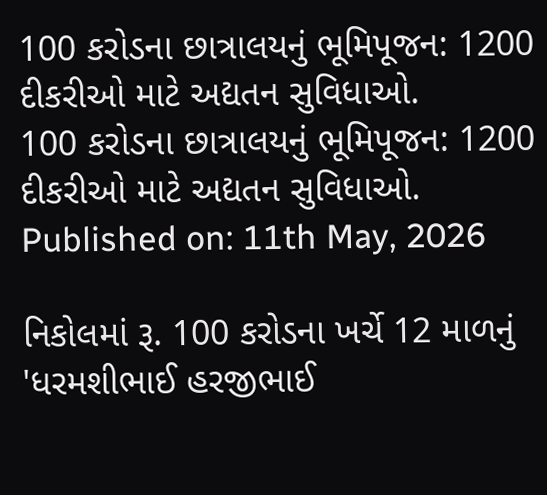100 કરોડના છાત્રાલયનું ભૂમિપૂજન: 1200 દીકરીઓ માટે અદ્યતન સુવિધાઓ.
100 કરોડના છાત્રાલયનું ભૂમિપૂજન: 1200 દીકરીઓ માટે અદ્યતન સુવિધાઓ.
Published on: 11th May, 2026

નિકોલમાં રૂ. 100 કરોડના ખર્ચે 12 માળનું 'ધરમશીભાઈ હરજીભાઈ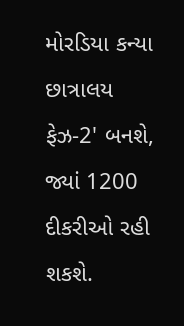મોરડિયા કન્યા છાત્રાલય ફેઝ-2' બનશે, જ્યાં 1200 દીકરીઓ રહી શકશે.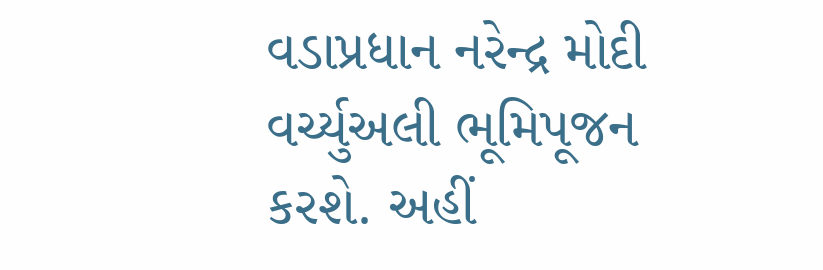વડાપ્રધાન નરેન્દ્ર મોદી વર્ચ્યુઅલી ભૂમિપૂજન કરશે. અહીં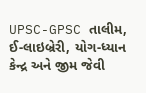UPSC-GPSC તાલીમ, ઈ-લાઇબ્રેરી, યોગ-ધ્યાન કેન્દ્ર અને જીમ જેવી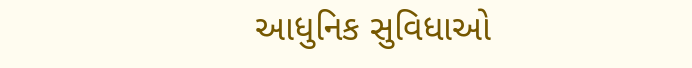આધુનિક સુવિધાઓ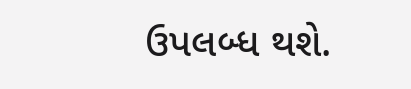ઉપલબ્ધ થશે.